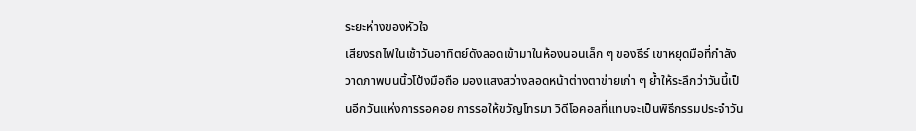ระยะห่างของหัวใจ
เสียงรถไฟในเช้าวันอาทิตย์ดังลอดเข้ามาในห้องนอนเล็ก ๆ ของธีร์ เขาหยุดมือที่กำลังวาดภาพบนนิ้วโป้งมือถือ มองแสงสว่างลอดหน้าต่างตาข่ายเก่า ๆ ย้ำให้ระลึกว่าวันนี้เป็นอีกวันแห่งการรอคอย การรอให้ขวัญโทรมา วิดีโอคอลที่แทบจะเป็นพิธีกรรมประจำวัน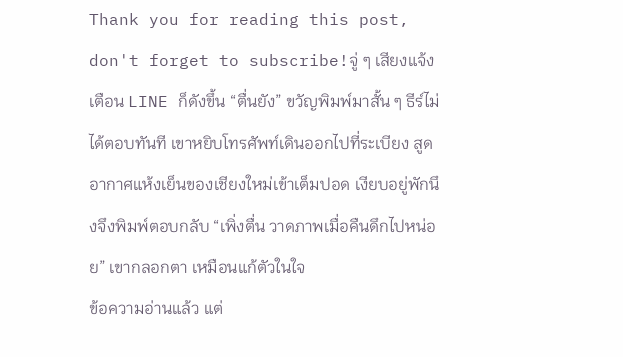Thank you for reading this post, don't forget to subscribe!จู่ ๆ เสียงแจ้งเตือน LINE ก็ดังขึ้น “ตื่นยัง” ขวัญพิมพ์มาสั้น ๆ ธีร์ไม่ได้ตอบทันที เขาหยิบโทรศัพท์เดินออกไปที่ระเบียง สูดอากาศแห้งเย็นของเชียงใหม่เข้าเต็มปอด เงียบอยู่พักนึงจึงพิมพ์ตอบกลับ “เพิ่งตื่น วาดภาพเมื่อคืนดึกไปหน่อย” เขากลอกตา เหมือนแก้ตัวในใจ
ข้อความอ่านแล้ว แต่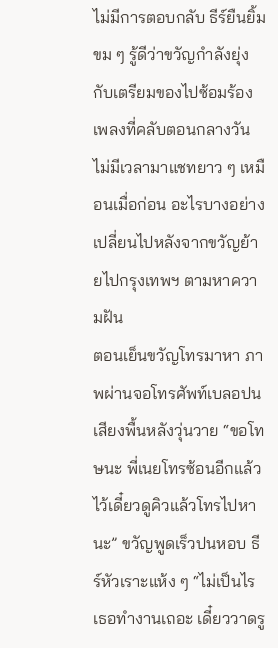ไม่มีการตอบกลับ ธีร์ยืนยิ้มขม ๆ รู้ดีว่าขวัญกำลังยุ่งกับเตรียมของไปซ้อมร้องเพลงที่คลับตอนกลางวัน ไม่มีเวลามาแชทยาว ๆ เหมือนเมื่อก่อน อะไรบางอย่างเปลี่ยนไปหลังจากขวัญย้ายไปกรุงเทพฯ ตามหาความฝัน
ตอนเย็นขวัญโทรมาหา ภาพผ่านจอโทรศัพท์เบลอปนเสียงพื้นหลังวุ่นวาย “ขอโทษนะ พี่เนยโทรซ้อนอีกแล้ว ไว้เดี๋ยวดูคิวแล้วโทรไปหานะ” ขวัญพูดเร็วปนหอบ ธีร์หัวเราะแห้ง ๆ “ไม่เป็นไร เธอทำงานเถอะ เดี๋ยววาดรู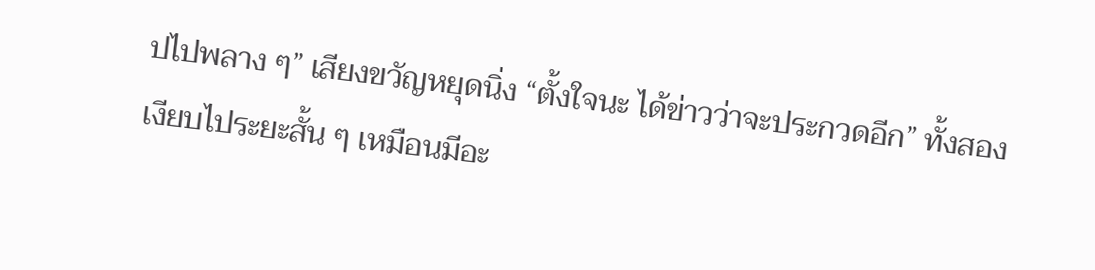ปไปพลาง ๆ” เสียงขวัญหยุดนิ่ง “ตั้งใจนะ ได้ข่าวว่าจะประกวดอีก” ทั้งสองเงียบไประยะสั้น ๆ เหมือนมีอะ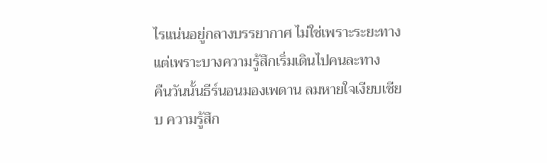ไรแน่นอยู่กลางบรรยากาศ ไม่ใช่เพราะระยะทาง แต่เพราะบางความรู้สึกเริ่มเดินไปคนละทาง
คืนวันนั้นธีร์นอนมองเพดาน ลมหายใจเงียบเชียบ ความรู้สึก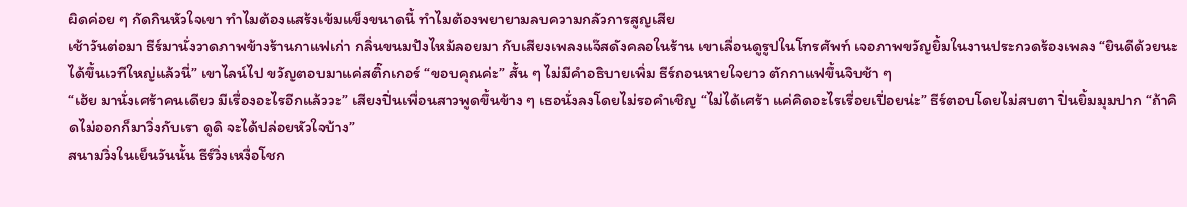ผิดค่อย ๆ กัดกินหัวใจเขา ทำไมต้องแสร้งเข้มแข็งขนาดนี้ ทำไมต้องพยายามลบความกลัวการสูญเสีย
เช้าวันต่อมา ธีร์มานั่งวาดภาพข้างร้านกาแฟเก่า กลิ่นขนมปังไหม้ลอยมา กับเสียงเพลงแจ๊สดังคลอในร้าน เขาเลื่อนดูรูปในโทรศัพท์ เจอภาพขวัญยิ้มในงานประกวดร้องเพลง “ยินดีด้วยนะ ได้ขึ้นเวทีใหญ่แล้วนี่” เขาไลน์ไป ขวัญตอบมาแค่สติ๊กเกอร์ “ขอบคุณค่ะ” สั้น ๆ ไม่มีคำอธิบายเพิ่ม ธีร์ถอนหายใจยาว ตักกาแฟขึ้นจิบช้า ๆ
“เฮ้ย มานั่งเศร้าคนเดียว มีเรื่องอะไรอีกแล้ววะ” เสียงปิ่นเพื่อนสาวพูดขึ้นข้าง ๆ เธอนั่งลงโดยไม่รอคำเชิญ “ไม่ได้เศร้า แค่คิดอะไรเรื่อยเปื่อยน่ะ” ธีร์ตอบโดยไม่สบตา ปิ่นยิ้มมุมปาก “ถ้าคิดไม่ออกก็มาวิ่งกับเรา ดูดิ จะได้ปล่อยหัวใจบ้าง”
สนามวิ่งในเย็นวันนั้น ธีร์วิ่งเหงื่อโชก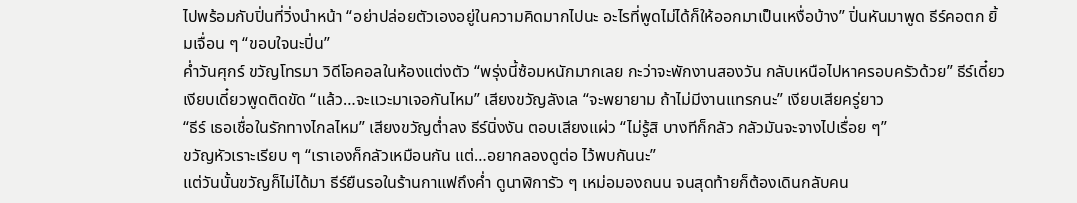ไปพร้อมกับปิ่นที่วิ่งนำหน้า “อย่าปล่อยตัวเองอยู่ในความคิดมากไปนะ อะไรที่พูดไม่ได้ก็ให้ออกมาเป็นเหงื่อบ้าง” ปิ่นหันมาพูด ธีร์คอตก ยิ้มเจื่อน ๆ “ขอบใจนะปิ่น”
ค่ำวันศุกร์ ขวัญโทรมา วิดีโอคอลในห้องแต่งตัว “พรุ่งนี้ซ้อมหนักมากเลย กะว่าจะพักงานสองวัน กลับเหนือไปหาครอบครัวด้วย” ธีร์เดี๋ยวเงียบเดี๋ยวพูดติดขัด “แล้ว…จะแวะมาเจอกันไหม” เสียงขวัญลังเล “จะพยายาม ถ้าไม่มีงานแทรกนะ” เงียบเสียครู่ยาว
“ธีร์ เธอเชื่อในรักทางไกลไหม” เสียงขวัญต่ำลง ธีร์นิ่งงัน ตอบเสียงแผ่ว “ไม่รู้สิ บางทีก็กลัว กลัวมันจะจางไปเรื่อย ๆ”
ขวัญหัวเราะเรียบ ๆ “เราเองก็กลัวเหมือนกัน แต่…อยากลองดูต่อ ไว้พบกันนะ”
แต่วันนั้นขวัญก็ไม่ได้มา ธีร์ยืนรอในร้านกาแฟถึงค่ำ ดูนาฬิการัว ๆ เหม่อมองถนน จนสุดท้ายก็ต้องเดินกลับคน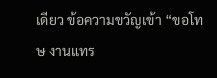เดียว ข้อความขวัญเข้า “ขอโทษ งานแทร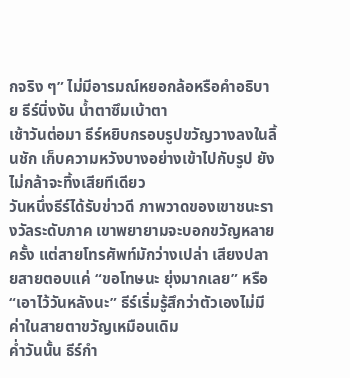กจริง ๆ” ไม่มีอารมณ์หยอกล้อหรือคำอธิบาย ธีร์นิ่งงัน น้ำตาซึมเบ้าตา
เช้าวันต่อมา ธีร์หยิบกรอบรูปขวัญวางลงในลิ้นชัก เก็บความหวังบางอย่างเข้าไปกับรูป ยังไม่กล้าจะทิ้งเสียทีเดียว
วันหนึ่งธีร์ได้รับข่าวดี ภาพวาดของเขาชนะรางวัลระดับภาค เขาพยายามจะบอกขวัญหลายครั้ง แต่สายโทรศัพท์มักว่างเปล่า เสียงปลายสายตอบแค่ “ขอโทษนะ ยุ่งมากเลย” หรือ “เอาไว้วันหลังนะ” ธีร์เริ่มรู้สึกว่าตัวเองไม่มีค่าในสายตาขวัญเหมือนเดิม
ค่ำวันนั้น ธีร์กำ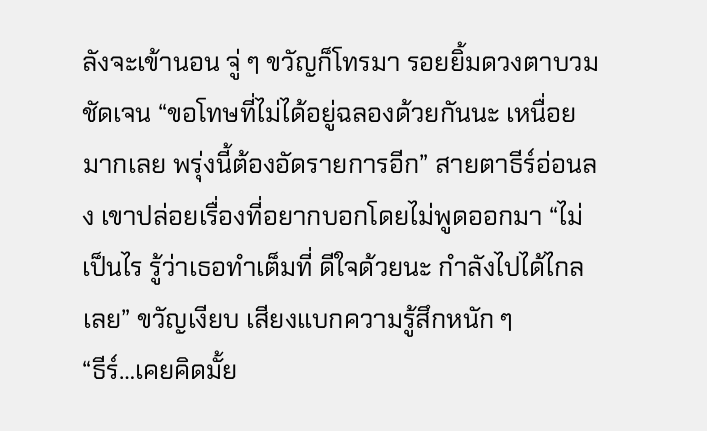ลังจะเข้านอน จู่ ๆ ขวัญก็โทรมา รอยยิ้มดวงตาบวมชัดเจน “ขอโทษที่ไม่ได้อยู่ฉลองด้วยกันนะ เหนื่อยมากเลย พรุ่งนี้ต้องอัดรายการอีก” สายตาธีร์อ่อนลง เขาปล่อยเรื่องที่อยากบอกโดยไม่พูดออกมา “ไม่เป็นไร รู้ว่าเธอทำเต็มที่ ดีใจด้วยนะ กำลังไปได้ไกลเลย” ขวัญเงียบ เสียงแบกความรู้สึกหนัก ๆ
“ธีร์…เคยคิดมั้ย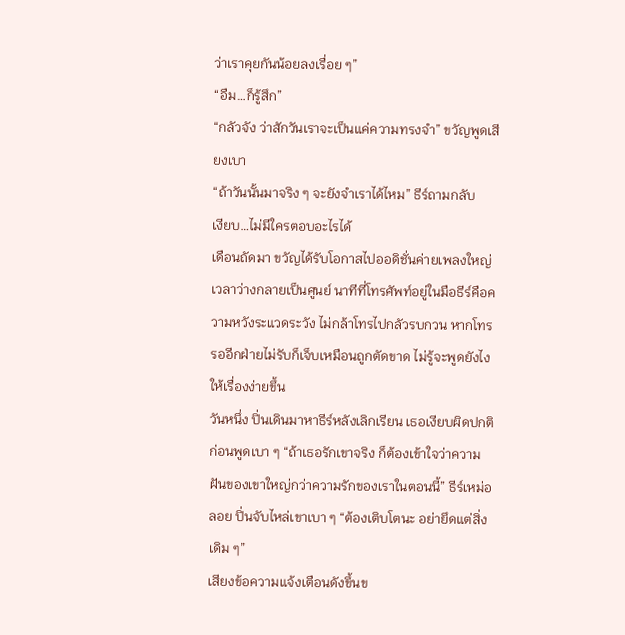ว่าเราคุยกันน้อยลงเรื่อย ๆ”
“อืม…ก็รู้สึก”
“กลัวจัง ว่าสักวันเราจะเป็นแค่ความทรงจำ” ขวัญพูดเสียงเบา
“ถ้าวันนั้นมาจริง ๆ จะยังจำเราได้ไหม” ธีร์ถามกลับ
เงียบ…ไม่มีใครตอบอะไรได้
เดือนถัดมา ขวัญได้รับโอกาสไปออดิชั่นค่ายเพลงใหญ่ เวลาว่างกลายเป็นศูนย์ นาทีที่โทรศัพท์อยู่ในมือธีร์คือความหวังระแวดระวัง ไม่กล้าโทรไปกลัวรบกวน หากโทรรออีกฝ่ายไม่รับก็เจ็บเหมือนถูกตัดขาด ไม่รู้จะพูดยังไงให้เรื่องง่ายขึ้น
วันหนึ่ง ปิ่นเดินมาหาธีร์หลังเลิกเรียน เธอเงียบผิดปกติ ก่อนพูดเบา ๆ “ถ้าเธอรักเขาจริง ก็ต้องเข้าใจว่าความฝันของเขาใหญ่กว่าความรักของเราในตอนนี้” ธีร์เหม่อลอย ปิ่นจับไหล่เขาเบา ๆ “ต้องเติบโตนะ อย่ายึดแต่สิ่งเดิม ๆ”
เสียงข้อความแจ้งเตือนดังขึ้นข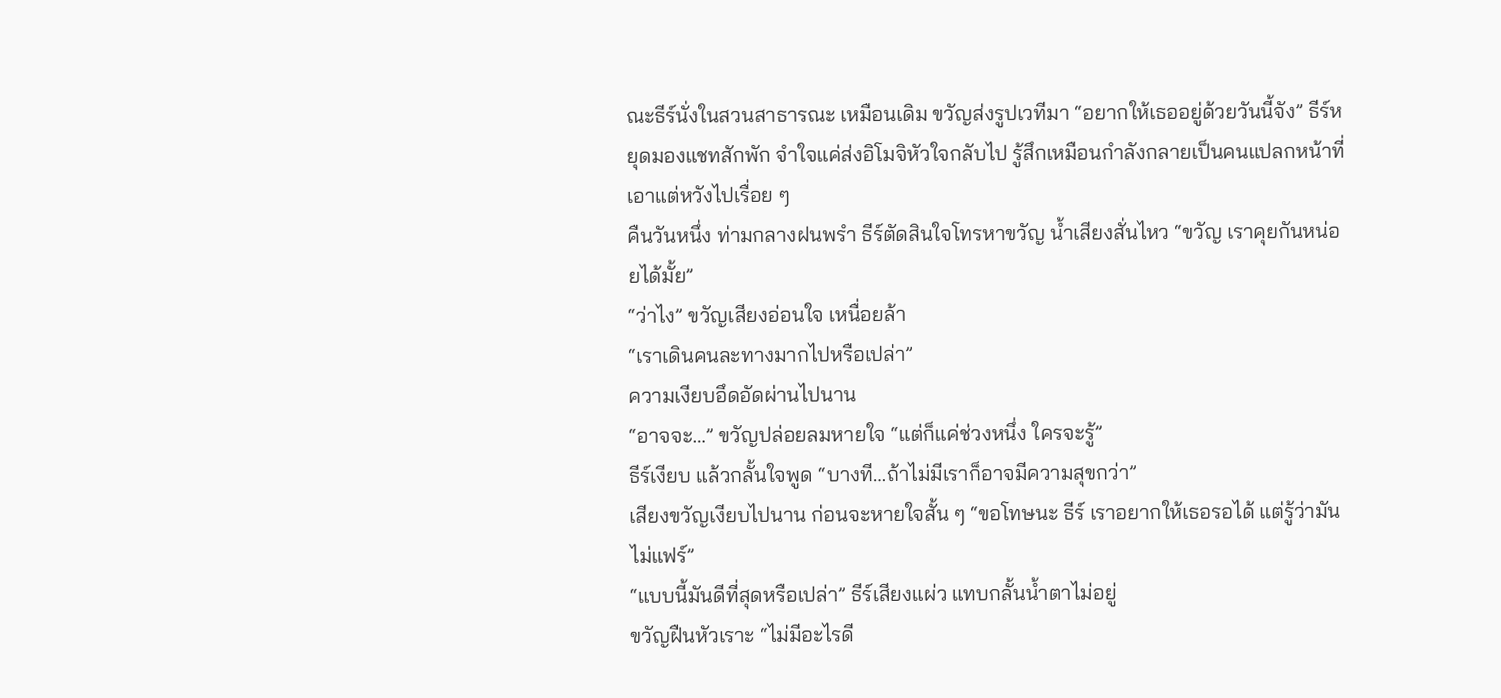ณะธีร์นั่งในสวนสาธารณะ เหมือนเดิม ขวัญส่งรูปเวทีมา “อยากให้เธออยู่ด้วยวันนี้จัง” ธีร์หยุดมองแชทสักพัก จำใจแค่ส่งอิโมจิหัวใจกลับไป รู้สึกเหมือนกำลังกลายเป็นคนแปลกหน้าที่เอาแต่หวังไปเรื่อย ๆ
คืนวันหนึ่ง ท่ามกลางฝนพรำ ธีร์ตัดสินใจโทรหาขวัญ น้ำเสียงสั่นไหว “ขวัญ เราคุยกันหน่อยได้มั้ย”
“ว่าไง” ขวัญเสียงอ่อนใจ เหนื่อยล้า
“เราเดินคนละทางมากไปหรือเปล่า”
ความเงียบอึดอัดผ่านไปนาน
“อาจจะ…” ขวัญปล่อยลมหายใจ “แต่ก็แค่ช่วงหนึ่ง ใครจะรู้”
ธีร์เงียบ แล้วกลั้นใจพูด “บางที…ถ้าไม่มีเราก็อาจมีความสุขกว่า”
เสียงขวัญเงียบไปนาน ก่อนจะหายใจสั้น ๆ “ขอโทษนะ ธีร์ เราอยากให้เธอรอได้ แต่รู้ว่ามันไม่แฟร์”
“แบบนี้มันดีที่สุดหรือเปล่า” ธีร์เสียงแผ่ว แทบกลั้นน้ำตาไม่อยู่
ขวัญฝืนหัวเราะ “ไม่มีอะไรดี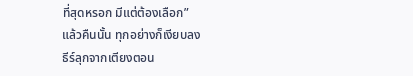ที่สุดหรอก มีแต่ต้องเลือก”
แล้วคืนนั้น ทุกอย่างก็เงียบลง
ธีร์ลุกจากเตียงตอน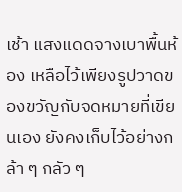เช้า แสงแดดจางเบาพื้นห้อง เหลือไว้เพียงรูปวาดของขวัญกับจดหมายที่เขียนเอง ยังคงเก็บไว้อย่างกล้า ๆ กลัว ๆ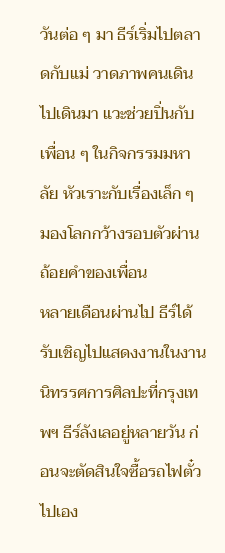วันต่อ ๆ มา ธีร์เริ่มไปตลาดกับแม่ วาดภาพคนเดินไปเดินมา แวะช่วยปิ่นกับเพื่อน ๆ ในกิจกรรมมหาลัย หัวเราะกับเรื่องเล็ก ๆ มองโลกกว้างรอบตัวผ่านถ้อยคำของเพื่อน
หลายเดือนผ่านไป ธีร์ได้รับเชิญไปแสดงงานในงานนิทรรศการศิลปะที่กรุงเทพฯ ธีร์ลังเลอยู่หลายวัน ก่อนจะตัดสินใจซื้อรถไฟตั๋วไปเอง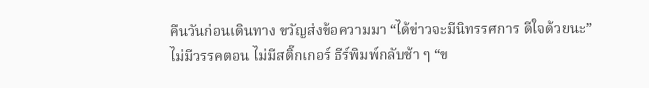คืนวันก่อนเดินทาง ขวัญส่งข้อความมา “ได้ข่าวจะมีนิทรรศการ ดีใจด้วยนะ” ไม่มีวรรคตอน ไม่มีสติ๊กเกอร์ ธีร์พิมพ์กลับช้า ๆ “ข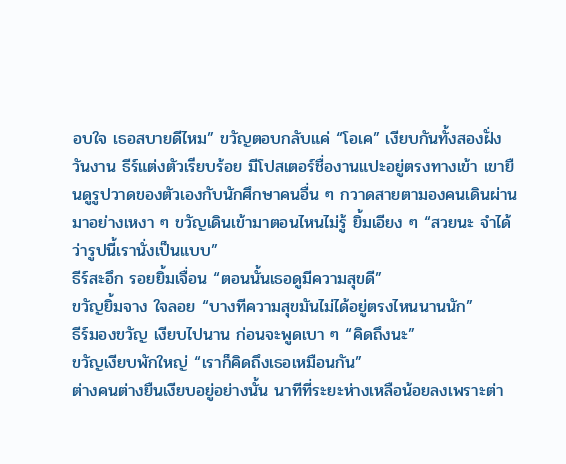อบใจ เธอสบายดีไหม” ขวัญตอบกลับแค่ “โอเค” เงียบกันทั้งสองฝั่ง
วันงาน ธีร์แต่งตัวเรียบร้อย มีโปสเตอร์ชื่องานแปะอยู่ตรงทางเข้า เขายืนดูรูปวาดของตัวเองกับนักศึกษาคนอื่น ๆ กวาดสายตามองคนเดินผ่านมาอย่างเหงา ๆ ขวัญเดินเข้ามาตอนไหนไม่รู้ ยิ้มเอียง ๆ “สวยนะ จำได้ว่ารูปนี้เรานั่งเป็นแบบ”
ธีร์สะอึก รอยยิ้มเจื่อน “ตอนนั้นเธอดูมีความสุขดี”
ขวัญยิ้มจาง ใจลอย “บางทีความสุขมันไม่ได้อยู่ตรงไหนนานนัก”
ธีร์มองขวัญ เงียบไปนาน ก่อนจะพูดเบา ๆ “คิดถึงนะ”
ขวัญเงียบพักใหญ่ “เราก็คิดถึงเธอเหมือนกัน”
ต่างคนต่างยืนเงียบอยู่อย่างนั้น นาทีที่ระยะห่างเหลือน้อยลงเพราะต่า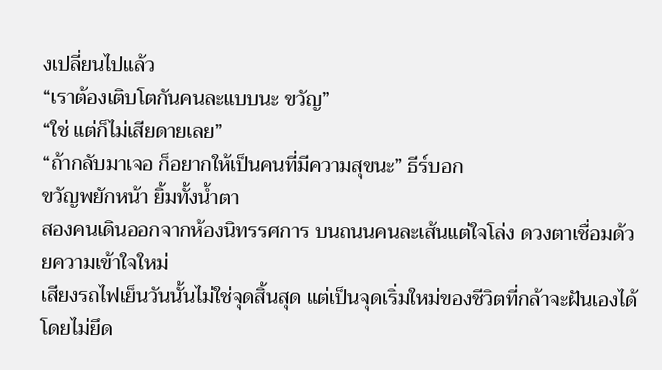งเปลี่ยนไปแล้ว
“เราต้องเติบโตกันคนละแบบนะ ขวัญ”
“ใช่ แต่ก็ไม่เสียดายเลย”
“ถ้ากลับมาเจอ ก็อยากให้เป็นคนที่มีความสุขนะ” ธีร์บอก
ขวัญพยักหน้า ยิ้มทั้งน้ำตา
สองคนเดินออกจากห้องนิทรรศการ บนถนนคนละเส้นแต่ใจโล่ง ดวงตาเชื่อมด้วยความเข้าใจใหม่
เสียงรถไฟเย็นวันนั้นไม่ใช่จุดสิ้นสุด แต่เป็นจุดเริ่มใหม่ของชีวิตที่กล้าจะฝันเองได้ โดยไม่ยึด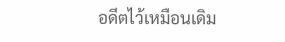อดีตไว้เหมือนเดิม